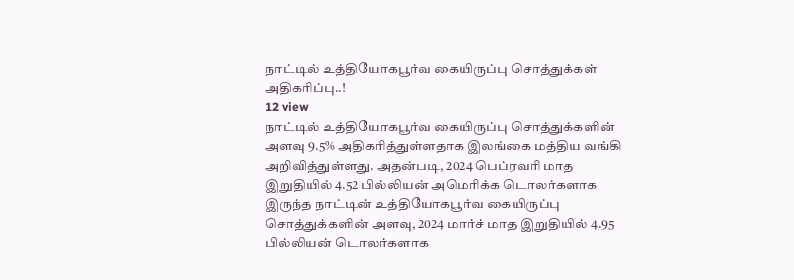நாட்டில் உத்தியோகபூர்வ கையிருப்பு சொத்துக்கள் அதிகரிப்பு..!
12 view
நாட்டில் உத்தியோகபூர்வ கையிருப்பு சொத்துக்களின் அளவு 9.5% அதிகரித்துள்ளதாக இலங்கை மத்திய வங்கி அறிவித்துள்ளது. அதன்படி, 2024 பெப்ரவரி மாத இறுதியில் 4.52 பில்லியன் அமெரிக்க டொலர்களாக இருந்த நாட்டின் உத்தியோகபூர்வ கையிருப்பு சொத்துக்களின் அளவு, 2024 மார்ச் மாத இறுதியில் 4.95 பில்லியன் டொலர்களாக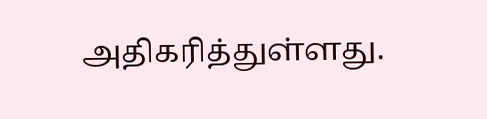அதிகரித்துள்ளது.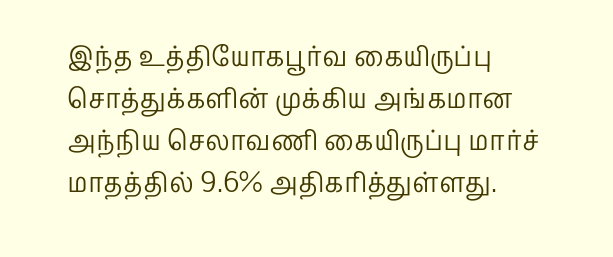இந்த உத்தியோகபூர்வ கையிருப்பு சொத்துக்களின் முக்கிய அங்கமான அந்நிய செலாவணி கையிருப்பு மார்ச் மாதத்தில் 9.6% அதிகரித்துள்ளது.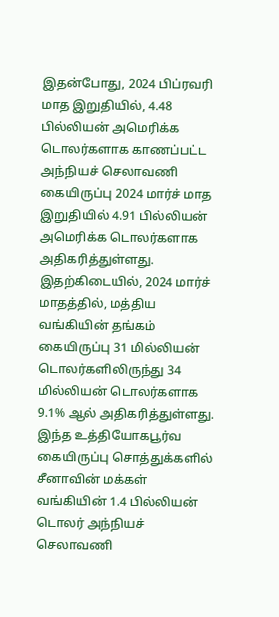இதன்போது, 2024 பிப்ரவரி மாத இறுதியில், 4.48 பில்லியன் அமெரிக்க டொலர்களாக காணப்பட்ட அந்நியச் செலாவணி கையிருப்பு 2024 மார்ச் மாத இறுதியில் 4.91 பில்லியன் அமெரிக்க டொலர்களாக அதிகரித்துள்ளது. இதற்கிடையில், 2024 மார்ச் மாதத்தில், மத்திய வங்கியின் தங்கம் கையிருப்பு 31 மில்லியன் டொலர்களிலிருந்து 34 மில்லியன் டொலர்களாக 9.1% ஆல் அதிகரித்துள்ளது. இந்த உத்தியோகபூர்வ கையிருப்பு சொத்துக்களில் சீனாவின் மக்கள் வங்கியின் 1.4 பில்லியன் டொலர் அந்நியச் செலாவணி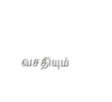வசதியும்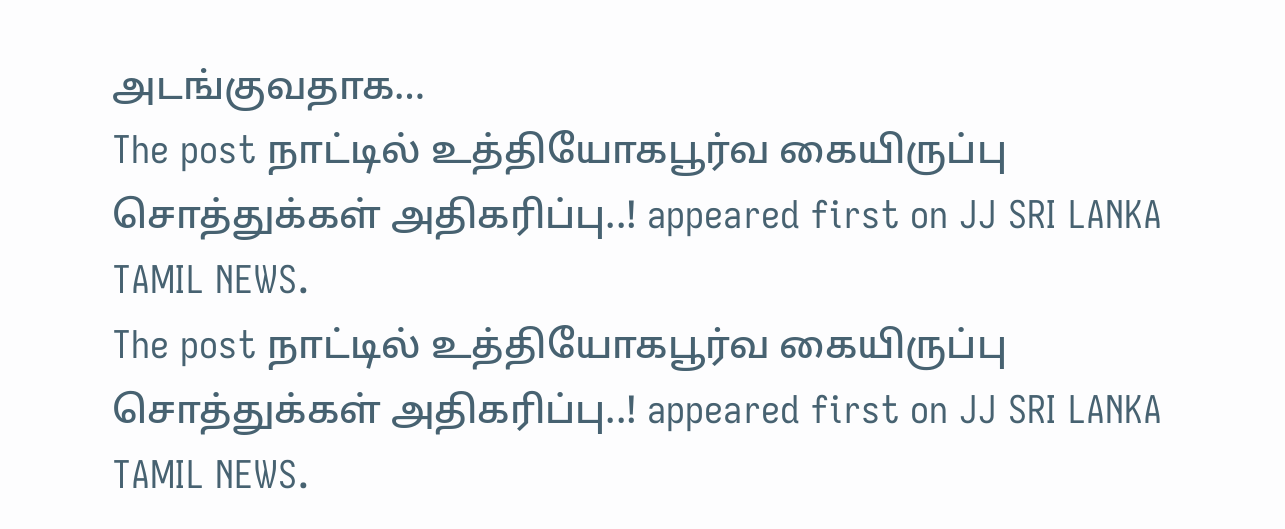அடங்குவதாக…
The post நாட்டில் உத்தியோகபூர்வ கையிருப்பு சொத்துக்கள் அதிகரிப்பு..! appeared first on JJ SRI LANKA TAMIL NEWS.
The post நாட்டில் உத்தியோகபூர்வ கையிருப்பு சொத்துக்கள் அதிகரிப்பு..! appeared first on JJ SRI LANKA TAMIL NEWS.